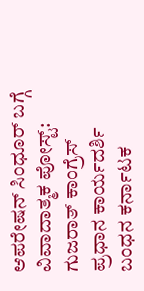ಆಪರೇಷನ್ ಸಿಂಧೂರ್ ಬಗ್ಗೆ ವಿವಾದಾತ್ಮಕ ಪೋಸ್ಟ್: ಗುಜರಾತ್ ಕಾಂಗ್ರೆಸ್ ಪ್ರಧಾನ ಕಾರ್ಯದರ್ಶಿ ಬಂಧನ ಕರ್ನಾಟಕ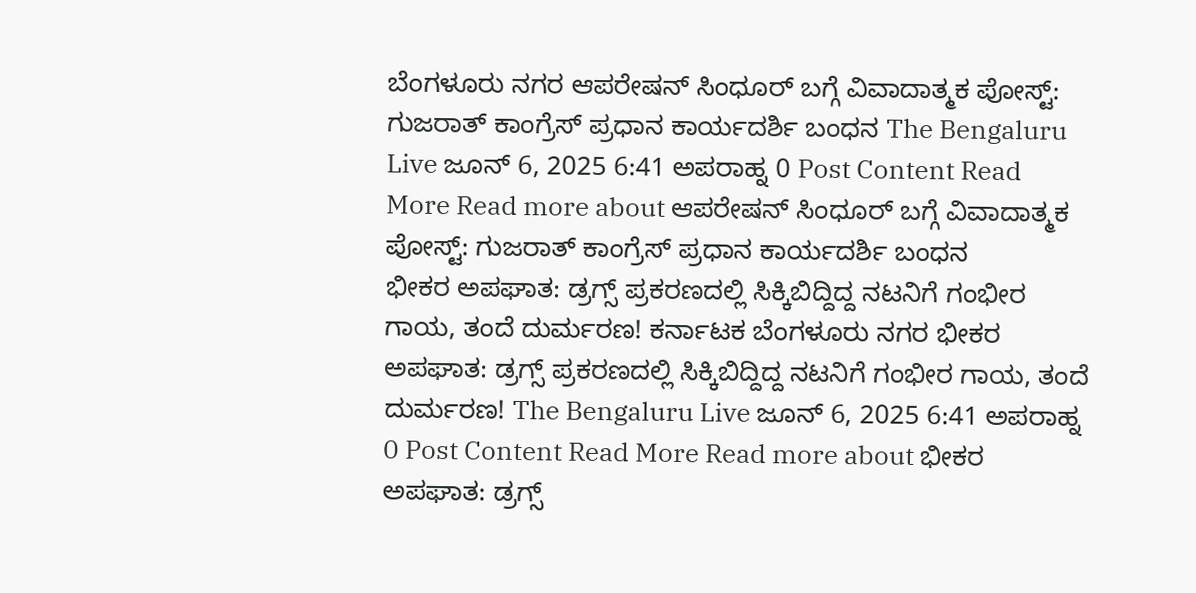ಬೆಂಗಳೂರು ನಗರ ಆಪರೇಷನ್ ಸಿಂಧೂರ್ ಬಗ್ಗೆ ವಿವಾದಾತ್ಮಕ ಪೋಸ್ಟ್: ಗುಜರಾತ್ ಕಾಂಗ್ರೆಸ್ ಪ್ರಧಾನ ಕಾರ್ಯದರ್ಶಿ ಬಂಧನ The Bengaluru Live ಜೂನ್ 6, 2025 6:41 ಅಪರಾಹ್ನ 0 Post Content Read More Read more about ಆಪರೇಷನ್ ಸಿಂಧೂರ್ ಬಗ್ಗೆ ವಿವಾದಾತ್ಮಕ ಪೋಸ್ಟ್: ಗುಜರಾತ್ ಕಾಂಗ್ರೆಸ್ ಪ್ರಧಾನ ಕಾರ್ಯದರ್ಶಿ ಬಂಧನ
ಭೀಕರ ಅಪಘಾತ: ಡ್ರಗ್ಸ್ ಪ್ರಕರಣದಲ್ಲಿ ಸಿಕ್ಕಿಬಿದ್ದಿದ್ದ ನಟನಿಗೆ ಗಂಭೀರ ಗಾಯ, ತಂದೆ ದುರ್ಮರಣ! ಕರ್ನಾಟಕ ಬೆಂಗಳೂರು ನಗರ ಭೀಕರ ಅಪಘಾತ: ಡ್ರಗ್ಸ್ ಪ್ರಕರಣದಲ್ಲಿ ಸಿಕ್ಕಿಬಿದ್ದಿದ್ದ ನಟನಿಗೆ ಗಂಭೀರ ಗಾಯ, ತಂದೆ ದುರ್ಮರಣ! The Bengaluru Live ಜೂನ್ 6, 2025 6:41 ಅಪರಾಹ್ನ 0 Post Content Read More Read more about ಭೀಕರ ಅಪಘಾತ: ಡ್ರಗ್ಸ್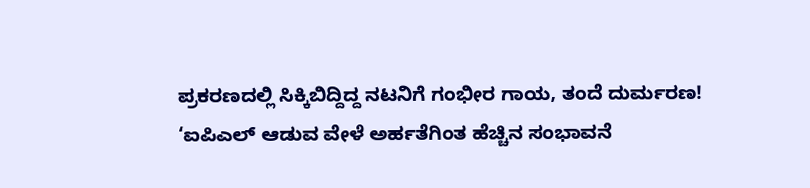ಪ್ರಕರಣದಲ್ಲಿ ಸಿಕ್ಕಿಬಿದ್ದಿದ್ದ ನಟನಿಗೆ ಗಂಭೀರ ಗಾಯ, ತಂದೆ ದುರ್ಮರಣ!
‘ಐಪಿಎಲ್ ಆಡುವ ವೇಳೆ ಅರ್ಹತೆಗಿಂತ ಹೆಚ್ಚಿನ ಸಂಭಾವನೆ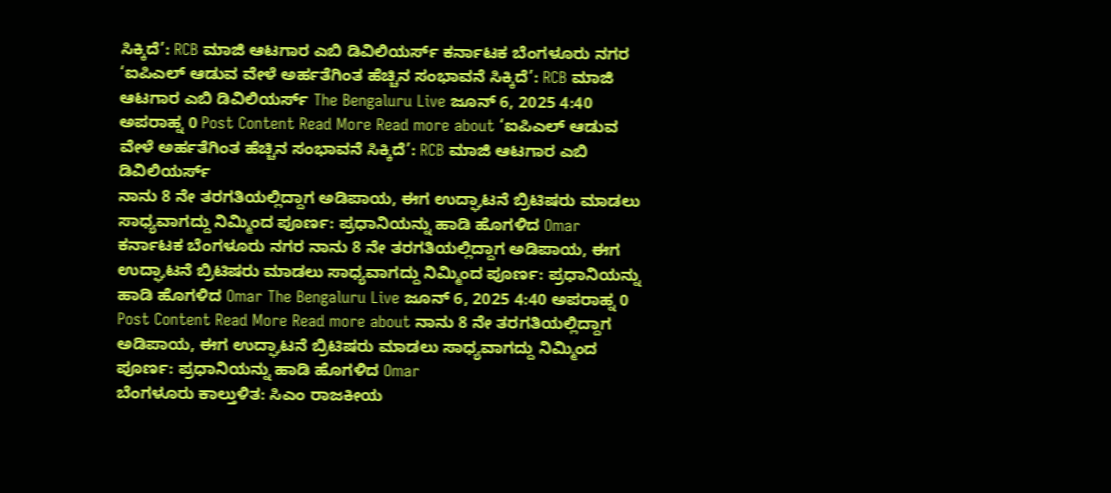ಸಿಕ್ಕಿದೆ’: RCB ಮಾಜಿ ಆಟಗಾರ ಎಬಿ ಡಿವಿಲಿಯರ್ಸ್ ಕರ್ನಾಟಕ ಬೆಂಗಳೂರು ನಗರ ‘ಐಪಿಎಲ್ ಆಡುವ ವೇಳೆ ಅರ್ಹತೆಗಿಂತ ಹೆಚ್ಚಿನ ಸಂಭಾವನೆ ಸಿಕ್ಕಿದೆ’: RCB ಮಾಜಿ ಆಟಗಾರ ಎಬಿ ಡಿವಿಲಿಯರ್ಸ್ The Bengaluru Live ಜೂನ್ 6, 2025 4:40 ಅಪರಾಹ್ನ 0 Post Content Read More Read more about ‘ಐಪಿಎಲ್ ಆಡುವ ವೇಳೆ ಅರ್ಹತೆಗಿಂತ ಹೆಚ್ಚಿನ ಸಂಭಾವನೆ ಸಿಕ್ಕಿದೆ’: RCB ಮಾಜಿ ಆಟಗಾರ ಎಬಿ ಡಿವಿಲಿಯರ್ಸ್
ನಾನು 8 ನೇ ತರಗತಿಯಲ್ಲಿದ್ದಾಗ ಅಡಿಪಾಯ, ಈಗ ಉದ್ಘಾಟನೆ ಬ್ರಿಟಿಷರು ಮಾಡಲು ಸಾಧ್ಯವಾಗದ್ದು ನಿಮ್ಮಿಂದ ಪೂರ್ಣ: ಪ್ರಧಾನಿಯನ್ನು ಹಾಡಿ ಹೊಗಳಿದ Omar ಕರ್ನಾಟಕ ಬೆಂಗಳೂರು ನಗರ ನಾನು 8 ನೇ ತರಗತಿಯಲ್ಲಿದ್ದಾಗ ಅಡಿಪಾಯ, ಈಗ ಉದ್ಘಾಟನೆ ಬ್ರಿಟಿಷರು ಮಾಡಲು ಸಾಧ್ಯವಾಗದ್ದು ನಿಮ್ಮಿಂದ ಪೂರ್ಣ: ಪ್ರಧಾನಿಯನ್ನು ಹಾಡಿ ಹೊಗಳಿದ Omar The Bengaluru Live ಜೂನ್ 6, 2025 4:40 ಅಪರಾಹ್ನ 0 Post Content Read More Read more about ನಾನು 8 ನೇ ತರಗತಿಯಲ್ಲಿದ್ದಾಗ ಅಡಿಪಾಯ, ಈಗ ಉದ್ಘಾಟನೆ ಬ್ರಿಟಿಷರು ಮಾಡಲು ಸಾಧ್ಯವಾಗದ್ದು ನಿಮ್ಮಿಂದ ಪೂರ್ಣ: ಪ್ರಧಾನಿಯನ್ನು ಹಾಡಿ ಹೊಗಳಿದ Omar
ಬೆಂಗಳೂರು ಕಾಲ್ತುಳಿತ: ಸಿಎಂ ರಾಜಕೀಯ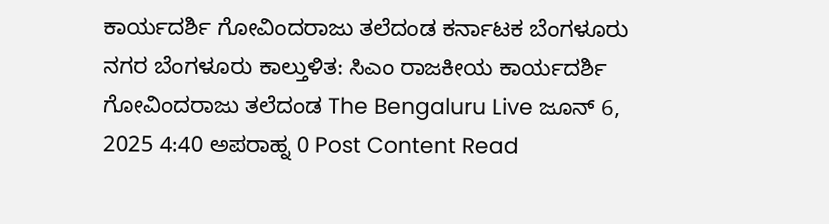ಕಾರ್ಯದರ್ಶಿ ಗೋವಿಂದರಾಜು ತಲೆದಂಡ ಕರ್ನಾಟಕ ಬೆಂಗಳೂರು ನಗರ ಬೆಂಗಳೂರು ಕಾಲ್ತುಳಿತ: ಸಿಎಂ ರಾಜಕೀಯ ಕಾರ್ಯದರ್ಶಿ ಗೋವಿಂದರಾಜು ತಲೆದಂಡ The Bengaluru Live ಜೂನ್ 6, 2025 4:40 ಅಪರಾಹ್ನ 0 Post Content Read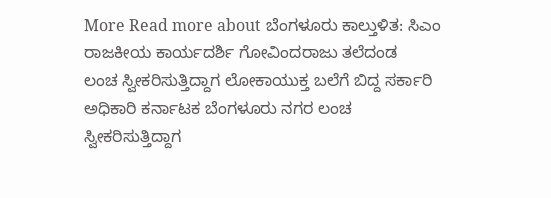More Read more about ಬೆಂಗಳೂರು ಕಾಲ್ತುಳಿತ: ಸಿಎಂ ರಾಜಕೀಯ ಕಾರ್ಯದರ್ಶಿ ಗೋವಿಂದರಾಜು ತಲೆದಂಡ
ಲಂಚ ಸ್ವೀಕರಿಸುತ್ತಿದ್ದಾಗ ಲೋಕಾಯುಕ್ತ ಬಲೆಗೆ ಬಿದ್ದ ಸರ್ಕಾರಿ ಅಧಿಕಾರಿ ಕರ್ನಾಟಕ ಬೆಂಗಳೂರು ನಗರ ಲಂಚ ಸ್ವೀಕರಿಸುತ್ತಿದ್ದಾಗ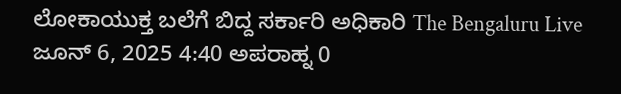ಲೋಕಾಯುಕ್ತ ಬಲೆಗೆ ಬಿದ್ದ ಸರ್ಕಾರಿ ಅಧಿಕಾರಿ The Bengaluru Live ಜೂನ್ 6, 2025 4:40 ಅಪರಾಹ್ನ 0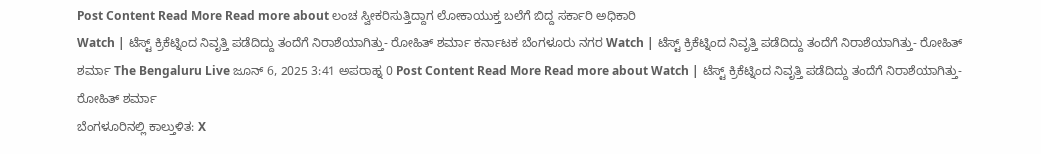Post Content Read More Read more about ಲಂಚ ಸ್ವೀಕರಿಸುತ್ತಿದ್ದಾಗ ಲೋಕಾಯುಕ್ತ ಬಲೆಗೆ ಬಿದ್ದ ಸರ್ಕಾರಿ ಅಧಿಕಾರಿ
Watch | ಟೆಸ್ಟ್ ಕ್ರಿಕೆಟ್ನಿಂದ ನಿವೃತ್ತಿ ಪಡೆದಿದ್ದು ತಂದೆಗೆ ನಿರಾಶೆಯಾಗಿತ್ತು- ರೋಹಿತ್ ಶರ್ಮಾ ಕರ್ನಾಟಕ ಬೆಂಗಳೂರು ನಗರ Watch | ಟೆಸ್ಟ್ ಕ್ರಿಕೆಟ್ನಿಂದ ನಿವೃತ್ತಿ ಪಡೆದಿದ್ದು ತಂದೆಗೆ ನಿರಾಶೆಯಾಗಿತ್ತು- ರೋಹಿತ್ ಶರ್ಮಾ The Bengaluru Live ಜೂನ್ 6, 2025 3:41 ಅಪರಾಹ್ನ 0 Post Content Read More Read more about Watch | ಟೆಸ್ಟ್ ಕ್ರಿಕೆಟ್ನಿಂದ ನಿವೃತ್ತಿ ಪಡೆದಿದ್ದು ತಂದೆಗೆ ನಿರಾಶೆಯಾಗಿತ್ತು- ರೋಹಿತ್ ಶರ್ಮಾ
ಬೆಂಗಳೂರಿನಲ್ಲಿ ಕಾಲ್ತುಳಿತ: X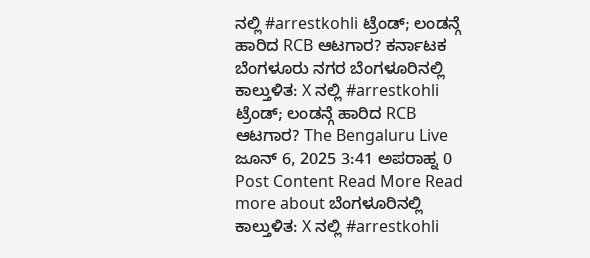ನಲ್ಲಿ #arrestkohli ಟ್ರೆಂಡ್; ಲಂಡನ್ಗೆ ಹಾರಿದ RCB ಆಟಗಾರ? ಕರ್ನಾಟಕ ಬೆಂಗಳೂರು ನಗರ ಬೆಂಗಳೂರಿನಲ್ಲಿ ಕಾಲ್ತುಳಿತ: X ನಲ್ಲಿ #arrestkohli ಟ್ರೆಂಡ್; ಲಂಡನ್ಗೆ ಹಾರಿದ RCB ಆಟಗಾರ? The Bengaluru Live ಜೂನ್ 6, 2025 3:41 ಅಪರಾಹ್ನ 0 Post Content Read More Read more about ಬೆಂಗಳೂರಿನಲ್ಲಿ ಕಾಲ್ತುಳಿತ: X ನಲ್ಲಿ #arrestkohli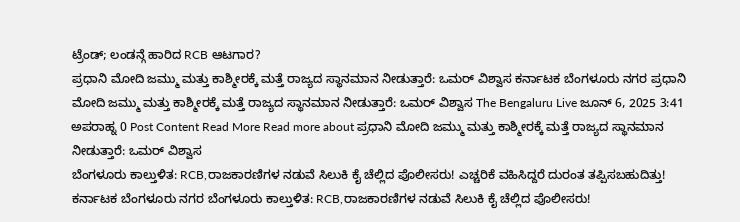ಟ್ರೆಂಡ್; ಲಂಡನ್ಗೆ ಹಾರಿದ RCB ಆಟಗಾರ?
ಪ್ರಧಾನಿ ಮೋದಿ ಜಮ್ಮು ಮತ್ತು ಕಾಶ್ಮೀರಕ್ಕೆ ಮತ್ತೆ ರಾಜ್ಯದ ಸ್ಥಾನಮಾನ ನೀಡುತ್ತಾರೆ: ಒಮರ್ ವಿಶ್ವಾಸ ಕರ್ನಾಟಕ ಬೆಂಗಳೂರು ನಗರ ಪ್ರಧಾನಿ ಮೋದಿ ಜಮ್ಮು ಮತ್ತು ಕಾಶ್ಮೀರಕ್ಕೆ ಮತ್ತೆ ರಾಜ್ಯದ ಸ್ಥಾನಮಾನ ನೀಡುತ್ತಾರೆ: ಒಮರ್ ವಿಶ್ವಾಸ The Bengaluru Live ಜೂನ್ 6, 2025 3:41 ಅಪರಾಹ್ನ 0 Post Content Read More Read more about ಪ್ರಧಾನಿ ಮೋದಿ ಜಮ್ಮು ಮತ್ತು ಕಾಶ್ಮೀರಕ್ಕೆ ಮತ್ತೆ ರಾಜ್ಯದ ಸ್ಥಾನಮಾನ ನೀಡುತ್ತಾರೆ: ಒಮರ್ ವಿಶ್ವಾಸ
ಬೆಂಗಳೂರು ಕಾಲ್ತುಳಿತ: RCB,ರಾಜಕಾರಣಿಗಳ ನಡುವೆ ಸಿಲುಕಿ ಕೈ ಚೆಲ್ಲಿದ ಪೊಲೀಸರು! ಎಚ್ಚರಿಕೆ ವಹಿಸಿದ್ದರೆ ದುರಂತ ತಪ್ಪಿಸಬಹುದಿತ್ತು! ಕರ್ನಾಟಕ ಬೆಂಗಳೂರು ನಗರ ಬೆಂಗಳೂರು ಕಾಲ್ತುಳಿತ: RCB,ರಾಜಕಾರಣಿಗಳ ನಡುವೆ ಸಿಲುಕಿ ಕೈ ಚೆಲ್ಲಿದ ಪೊಲೀಸರು!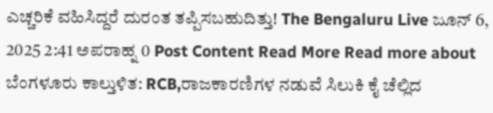ಎಚ್ಚರಿಕೆ ವಹಿಸಿದ್ದರೆ ದುರಂತ ತಪ್ಪಿಸಬಹುದಿತ್ತು! The Bengaluru Live ಜೂನ್ 6, 2025 2:41 ಅಪರಾಹ್ನ 0 Post Content Read More Read more about ಬೆಂಗಳೂರು ಕಾಲ್ತುಳಿತ: RCB,ರಾಜಕಾರಣಿಗಳ ನಡುವೆ ಸಿಲುಕಿ ಕೈ ಚೆಲ್ಲಿದ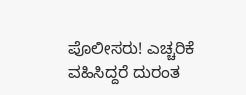ಪೊಲೀಸರು! ಎಚ್ಚರಿಕೆ ವಹಿಸಿದ್ದರೆ ದುರಂತ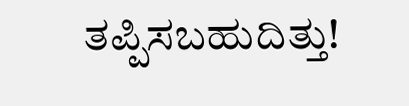ತಪ್ಪಿಸಬಹುದಿತ್ತು!